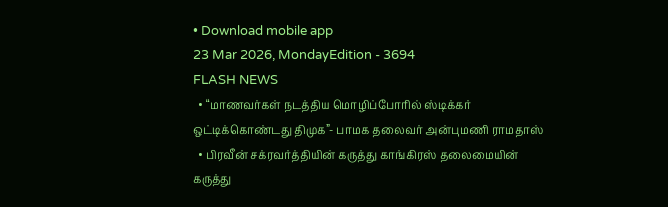• Download mobile app
23 Mar 2026, MondayEdition - 3694
FLASH NEWS
  • “மாணவர்கள் நடத்திய மொழிப்போரில் ஸ்டிக்கர் ஒட்டிக்கொண்டது திமுக”- பாமக தலைவர் அன்புமணி ராமதாஸ்
  • பிரவீன் சக்ரவர்த்தியின் கருத்து காங்கிரஸ் தலைமையின் கருத்து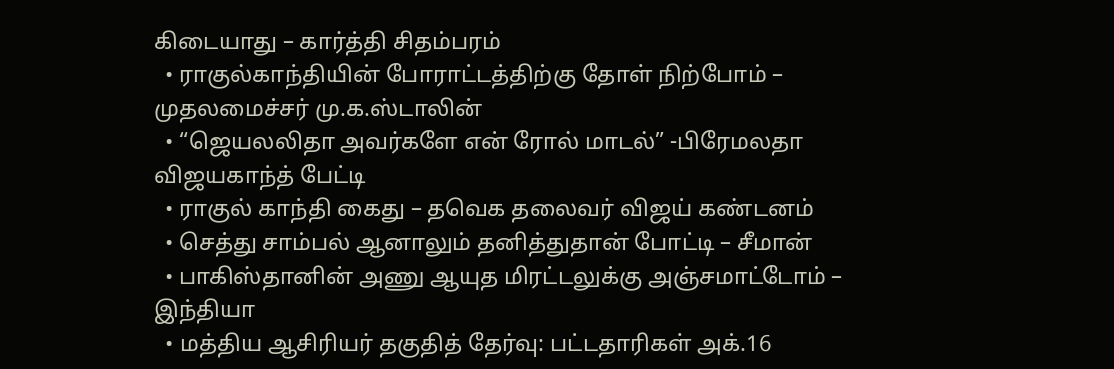கிடையாது – கார்த்தி சிதம்பரம்
  • ராகுல்காந்தியின் போராட்டத்திற்கு தோள் நிற்போம் – முதலமைச்சர் மு.க.ஸ்டாலின்
  • “ஜெயலலிதா அவர்களே என் ரோல் மாடல்” -பிரேமலதா விஜயகாந்த் பேட்டி
  • ராகுல் காந்தி கைது – தவெக தலைவர் விஜய் கண்டனம்
  • செத்து சாம்பல் ஆனாலும் தனித்துதான் போட்டி – சீமான்
  • பாகிஸ்தானின் அணு ஆயுத மிரட்டலுக்கு அஞ்சமாட்டோம் – இந்தியா
  • மத்திய ஆசிரியர் தகுதித் தேர்வு: பட்டதாரிகள் அக்.16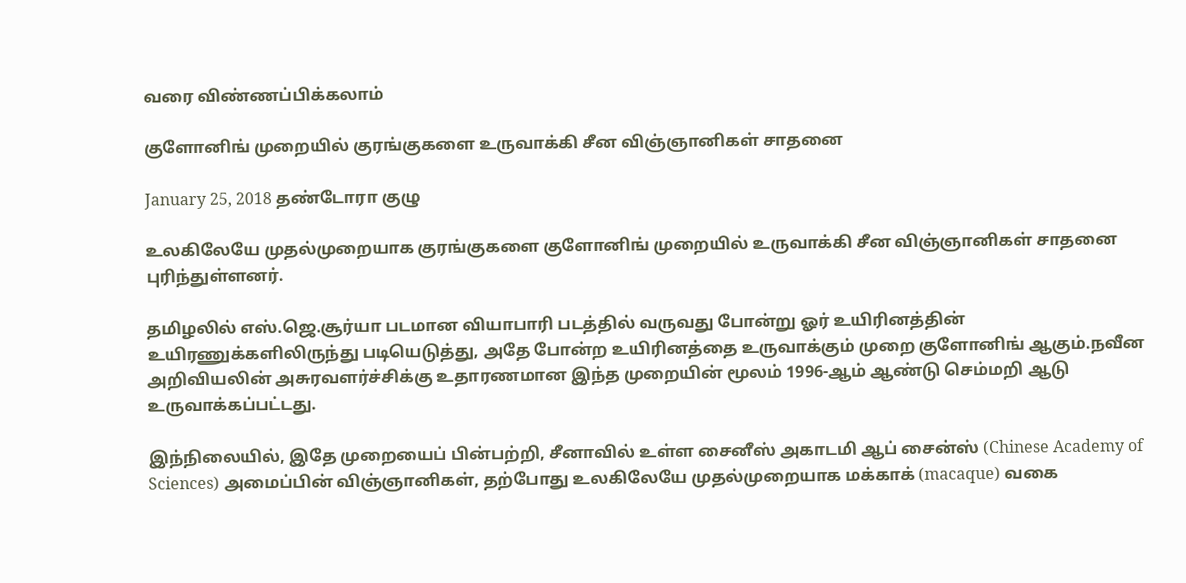வரை விண்ணப்பிக்கலாம்

குளோனிங் முறையில் குரங்குகளை உருவாக்கி சீன விஞ்ஞானிகள் சாதனை

January 25, 2018 தண்டோரா குழு

உலகிலேயே முதல்முறையாக குரங்குகளை குளோனிங் முறையில் உருவாக்கி சீன விஞ்ஞானிகள் சாதனை புரிந்துள்ளனர்.

தமிழலில் எஸ்.ஜெ.சூர்யா படமான வியாபாரி படத்தில் வருவது போன்று ஓர் உயிரினத்தின் உயிரணுக்களிலிருந்து படியெடுத்து, அதே போன்ற உயிரினத்தை உருவாக்கும் முறை குளோனிங் ஆகும்.நவீன அறிவியலின் அசுரவளர்ச்சிக்கு உதாரணமான இந்த முறையின் மூலம் 1996-ஆம் ஆண்டு செம்மறி ஆடு உருவாக்கப்பட்டது.

இந்நிலையில், இதே முறையைப் பின்பற்றி, சீனாவில் உள்ள சைனீஸ் அகாடமி ஆப் சைன்ஸ் (Chinese Academy of Sciences) அமைப்பின் விஞ்ஞானிகள், தற்போது உலகிலேயே முதல்முறையாக மக்காக் (macaque) வகை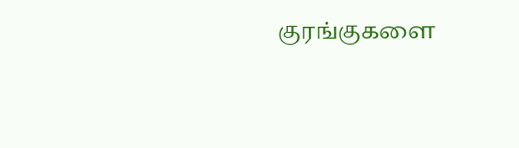குரங்குகளை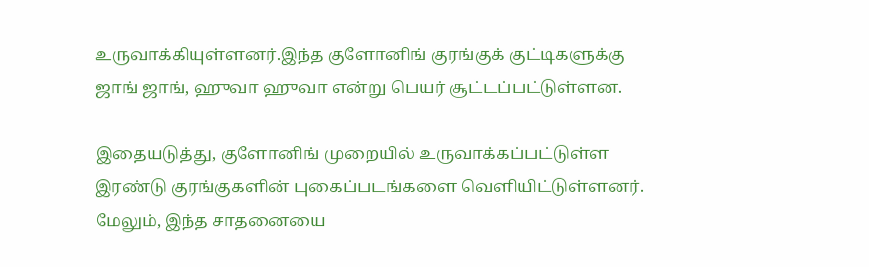உருவாக்கியுள்ளனர்.இந்த குளோனிங் குரங்குக் குட்டிகளுக்கு ஜாங் ஜாங், ஹுவா ஹுவா என்று பெயர் சூட்டப்பட்டுள்ளன.

இதையடுத்து, குளோனிங் முறையில் உருவாக்கப்பட்டுள்ள இரண்டு குரங்குகளின் புகைப்படங்களை வெளியிட்டுள்ளனர். மேலும், இந்த சாதனையை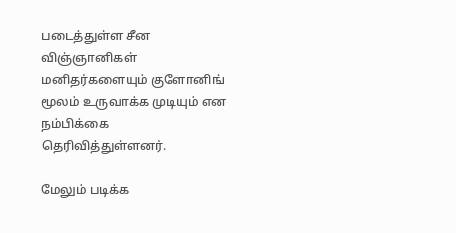படைத்துள்ள சீன விஞ்ஞானிகள் மனிதர்களையும் குளோனிங் மூலம் உருவாக்க முடியும் என நம்பிக்கை தெரிவித்துள்ளனர்.

மேலும் படிக்க